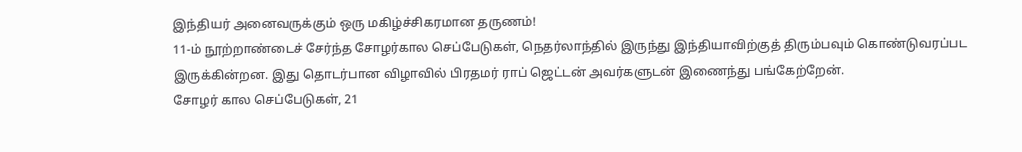இந்தியர் அனைவருக்கும் ஒரு மகிழ்ச்சிகரமான தருணம்!
11-ம் நூற்றாண்டைச் சேர்ந்த சோழர்கால செப்பேடுகள், நெதர்லாந்தில் இருந்து இந்தியாவிற்குத் திரும்பவும் கொண்டுவரப்பட இருக்கின்றன. இது தொடர்பான விழாவில் பிரதமர் ராப் ஜெட்டன் அவர்களுடன் இணைந்து பங்கேற்றேன்.
சோழர் கால செப்பேடுகள், 21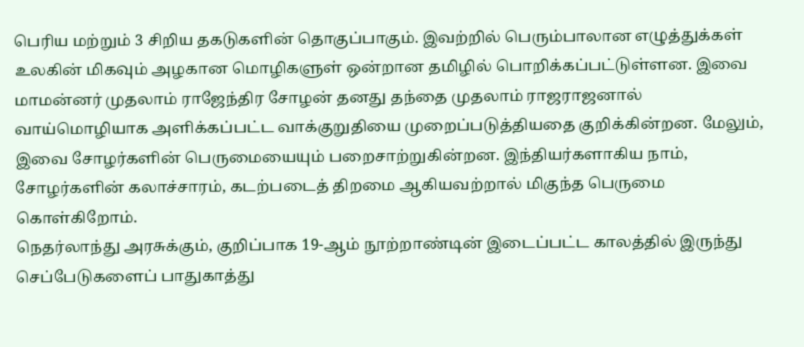பெரிய மற்றும் 3 சிறிய தகடுகளின் தொகுப்பாகும். இவற்றில் பெரும்பாலான எழுத்துக்கள்
உலகின் மிகவும் அழகான மொழிகளுள் ஒன்றான தமிழில் பொறிக்கப்பட்டுள்ளன. இவை மாமன்னர் முதலாம் ராஜேந்திர சோழன் தனது தந்தை முதலாம் ராஜராஜனால் வாய்மொழியாக அளிக்கப்பட்ட வாக்குறுதியை முறைப்படுத்தியதை குறிக்கின்றன. மேலும், இவை சோழர்களின் பெருமையையும் பறைசாற்றுகின்றன. இந்தியர்களாகிய நாம், சோழர்களின் கலாச்சாரம், கடற்படைத் திறமை ஆகியவற்றால் மிகுந்த பெருமை கொள்கிறோம்.
நெதர்லாந்து அரசுக்கும், குறிப்பாக 19-ஆம் நூற்றாண்டின் இடைப்பட்ட காலத்தில் இருந்து செப்பேடுகளைப் பாதுகாத்து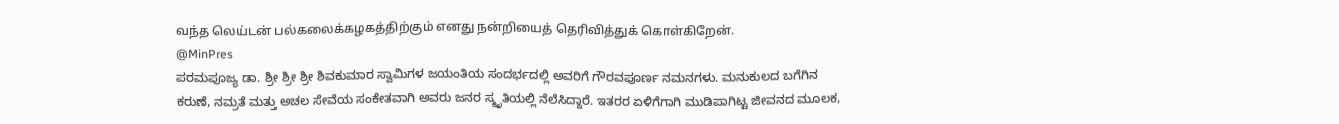வந்த லெய்டன் பல்கலைக்கழகத்திற்கும் எனது நன்றியைத் தெரிவித்துக் கொள்கிறேன்.
@MinPres
ಪರಮಪೂಜ್ಯ ಡಾ. ಶ್ರೀ ಶ್ರೀ ಶ್ರೀ ಶಿವಕುಮಾರ ಸ್ವಾಮಿಗಳ ಜಯಂತಿಯ ಸಂದರ್ಭದಲ್ಲಿ ಅವರಿಗೆ ಗೌರವಪೂರ್ಣ ನಮನಗಳು. ಮನುಕುಲದ ಬಗೆಗಿನ ಕರುಣೆ, ನಮ್ರತೆ ಮತ್ತು ಅಚಲ ಸೇವೆಯ ಸಂಕೇತವಾಗಿ ಅವರು ಜನರ ಸ್ಮೃತಿಯಲ್ಲಿ ನೆಲೆಸಿದ್ದಾರೆ. ಇತರರ ಏಳಿಗೆಗಾಗಿ ಮುಡಿಪಾಗಿಟ್ಟ ಜೀವನದ ಮೂಲಕ,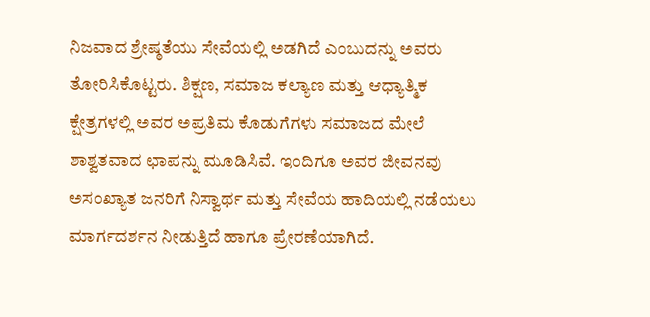ನಿಜವಾದ ಶ್ರೇಷ್ಠತೆಯು ಸೇವೆಯಲ್ಲಿ ಅಡಗಿದೆ ಎಂಬುದನ್ನು ಅವರು ತೋರಿಸಿಕೊಟ್ಟರು. ಶಿಕ್ಷಣ, ಸಮಾಜ ಕಲ್ಯಾಣ ಮತ್ತು ಆಧ್ಯಾತ್ಮಿಕ ಕ್ಷೇತ್ರಗಳಲ್ಲಿ ಅವರ ಅಪ್ರತಿಮ ಕೊಡುಗೆಗಳು ಸಮಾಜದ ಮೇಲೆ ಶಾಶ್ವತವಾದ ಛಾಪನ್ನು ಮೂಡಿಸಿವೆ. ಇಂದಿಗೂ ಅವರ ಜೀವನವು ಅಸಂಖ್ಯಾತ ಜನರಿಗೆ ನಿಸ್ವಾರ್ಥ ಮತ್ತು ಸೇವೆಯ ಹಾದಿಯಲ್ಲಿ ನಡೆಯಲು ಮಾರ್ಗದರ್ಶನ ನೀಡುತ್ತಿದೆ ಹಾಗೂ ಪ್ರೇರಣೆಯಾಗಿದೆ.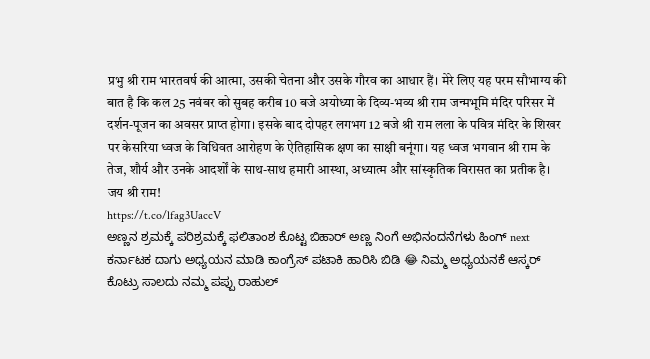प्रभु श्री राम भारतवर्ष की आत्मा, उसकी चेतना और उसके गौरव का आधार हैं। मेरे लिए यह परम सौभाग्य की बात है कि कल 25 नवंबर को सुबह करीब 10 बजे अयोध्या के दिव्य-भव्य श्री राम जन्मभूमि मंदिर परिसर में दर्शन-पूजन का अवसर प्राप्त होगा। इसके बाद दोपहर लगभग 12 बजे श्री राम लला के पवित्र मंदिर के शिखर पर केसरिया ध्वज के विधिवत आरोहण के ऐतिहासिक क्षण का साक्षी बनूंगा। यह ध्वज भगवान श्री राम के तेज, शौर्य और उनके आदर्शों के साथ-साथ हमारी आस्था, अध्यात्म और सांस्कृतिक विरासत का प्रतीक है।
जय श्री राम!
https://t.co/lfag3UaccV
ಅಣ್ಣನ ಶ್ರಮಕ್ಕೆ ಪರಿಶ್ರಮಕ್ಕೆ ಫಲಿತಾಂಶ ಕೊಟ್ಟ ಬಿಹಾರ್ ಅಣ್ಣ ನಿಂಗೆ ಅಭಿನಂದನೆಗಳು ಹಿಂಗ್ next ಕರ್ನಾಟಕ ದಾಗು ಅಧ್ಯಯನ ಮಾಡಿ ಕಾಂಗ್ರೆಸ್ ಪಟಾಕಿ ಹಾರಿಸಿ ಬಿಡಿ 😂 ನಿಮ್ಮ ಅಧ್ಯಯನಕೆ ಆಸ್ಕರ್ ಕೊಟ್ರು ಸಾಲದು ನಮ್ಮ ಪಪ್ಪು ರಾಹುಲ್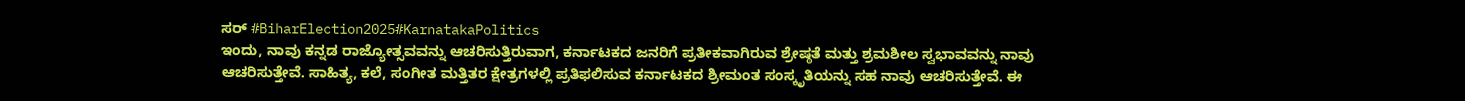ಸರ್ #BiharElection2025#KarnatakaPolitics
ಇಂದು, ನಾವು ಕನ್ನಡ ರಾಜ್ಯೋತ್ಸವವನ್ನು ಆಚರಿಸುತ್ತಿರುವಾಗ, ಕರ್ನಾಟಕದ ಜನರಿಗೆ ಪ್ರತೀಕವಾಗಿರುವ ಶ್ರೇಷ್ಠತೆ ಮತ್ತು ಶ್ರಮಶೀಲ ಸ್ವಭಾವವನ್ನು ನಾವು ಆಚರಿಸುತ್ತೇವೆ. ಸಾಹಿತ್ಯ, ಕಲೆ, ಸಂಗೀತ ಮತ್ತಿತರ ಕ್ಷೇತ್ರಗಳಲ್ಲಿ ಪ್ರತಿಫಲಿಸುವ ಕರ್ನಾಟಕದ ಶ್ರೀಮಂತ ಸಂಸ್ಕೃತಿಯನ್ನು ಸಹ ನಾವು ಆಚರಿಸುತ್ತೇವೆ. ಈ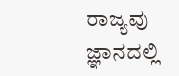ರಾಜ್ಯವು ಜ್ಞಾನದಲ್ಲಿ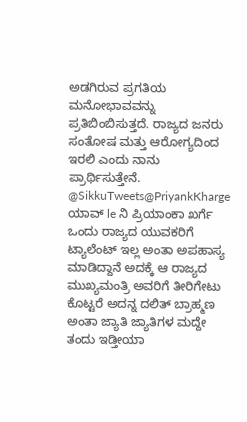ಅಡಗಿರುವ ಪ್ರಗತಿಯ ಮನೋಭಾವವನ್ನು ಪ್ರತಿಬಿಂಬಿಸುತ್ತದೆ. ರಾಜ್ಯದ ಜನರು ಸಂತೋಷ ಮತ್ತು ಆರೋಗ್ಯದಿಂದ ಇರಲಿ ಎಂದು ನಾನು ಪ್ರಾರ್ಥಿಸುತ್ತೇನೆ.
@SikkuTweets@PriyankKharge ಯಾವ್ le ನಿ ಪ್ರಿಯಾಂಕಾ ಖರ್ಗೆ ಒಂದು ರಾಜ್ಯದ ಯುವಕರಿಗೆ ಟ್ಯಾಲೆಂಟ್ ಇಲ್ಲ ಅಂತಾ ಅಪಹಾಸ್ಯ ಮಾಡಿದ್ದಾನೆ ಅದಕ್ಕೆ ಆ ರಾಜ್ಯದ ಮುಖ್ಯಮಂತ್ರಿ ಅವರಿಗೆ ತೀರಿಗೇಟು ಕೊಟ್ಟರೆ ಅದನ್ನ ದಲಿತ್ ಬ್ರಾಹ್ಮಣ ಅಂತಾ ಜ್ಯಾತಿ ಜ್ಯಾತಿಗಳ ಮದ್ದೇ ತಂದು ಇಡ್ತೀಯಾ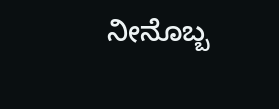ನೀನೊಬ್ಬ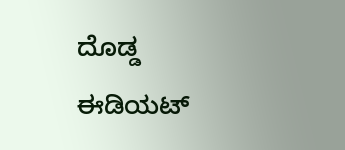ದೊಡ್ಡ ಈಡಿಯಟ್